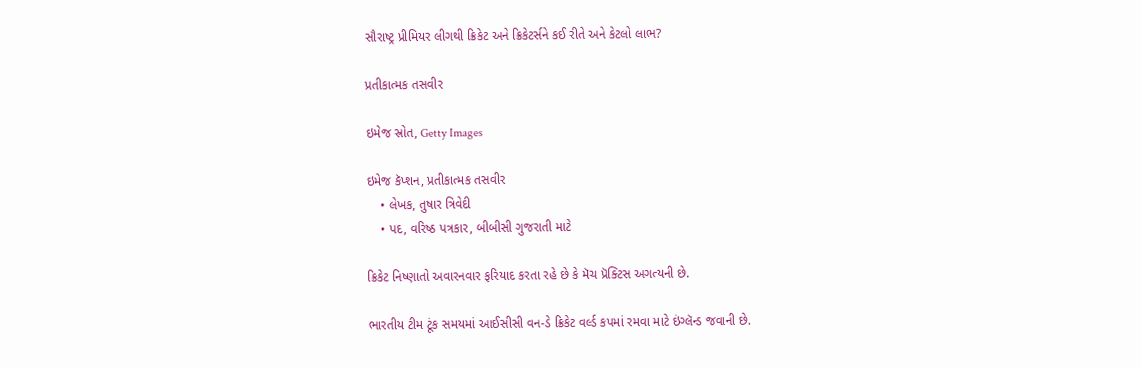સૌરાષ્ટ્ર પ્રીમિયર લીગથી ક્રિકેટ અને ક્રિકેટર્સને કઈ રીતે અને કેટલો લાભ?

પ્રતીકાત્મક તસવીર

ઇમેજ સ્રોત, Getty Images

ઇમેજ કૅપ્શન, પ્રતીકાત્મક તસવીર
    • લેખક, તુષાર ત્રિવેદી
    • પદ, વરિષ્ઠ પત્રકાર, બીબીસી ગુજરાતી માટે

ક્રિકેટ નિષ્ણાતો અવારનવાર ફરિયાદ કરતા રહે છે કે મૅચ પ્રૅક્ટિસ અગત્યની છે.

ભારતીય ટીમ ટૂંક સમયમાં આઈસીસી વન-ડે ક્રિકેટ વર્લ્ડ કપમાં રમવા માટે ઇંગ્લૅન્ડ જવાની છે.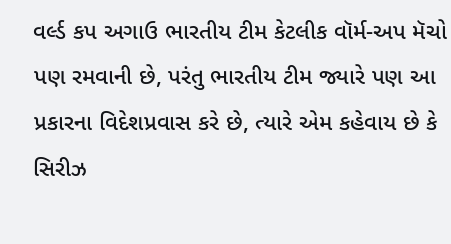વર્લ્ડ કપ અગાઉ ભારતીય ટીમ કેટલીક વૉર્મ-અપ મૅચો પણ રમવાની છે, પરંતુ ભારતીય ટીમ જ્યારે પણ આ પ્રકારના વિદેશપ્રવાસ કરે છે, ત્યારે એમ કહેવાય છે કે સિરીઝ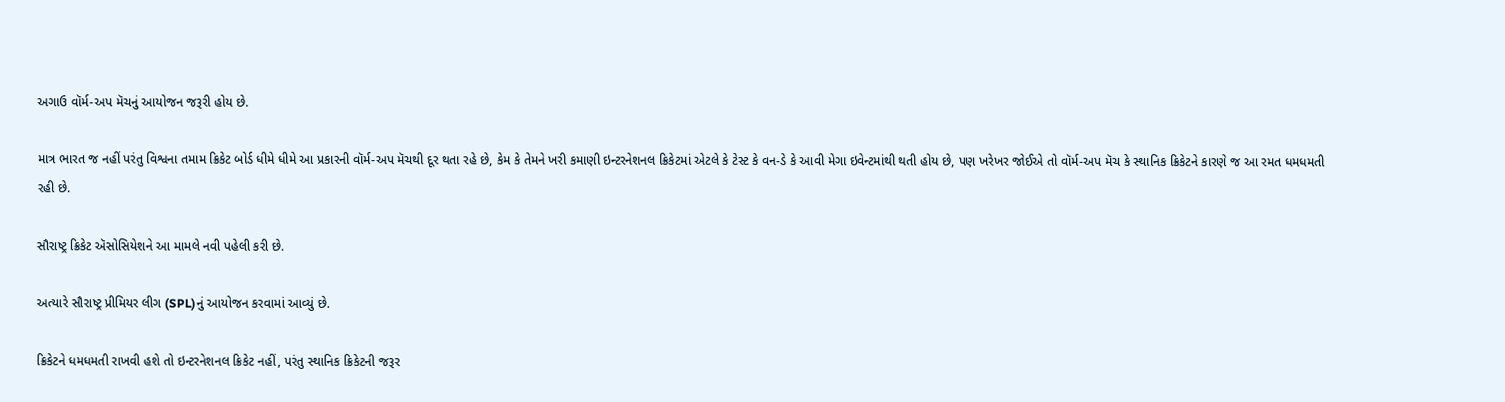અગાઉ વૉર્મ-અપ મૅચનું આયોજન જરૂરી હોય છે.

માત્ર ભારત જ નહીં પરંતુ વિશ્વના તમામ ક્રિકેટ બોર્ડ ધીમે ધીમે આ પ્રકારની વૉર્મ-અપ મૅચથી દૂર થતા રહે છે, કેમ કે તેમને ખરી કમાણી ઇન્ટરનેશનલ ક્રિકેટમાં એટલે કે ટેસ્ટ કે વન-ડે કે આવી મેગા ઇવેન્ટમાંથી થતી હોય છે, પણ ખરેખર જોઈએ તો વૉર્મ-અપ મૅચ કે સ્થાનિક ક્રિકેટને કારણે જ આ રમત ધમધમતી રહી છે.

સૌરાષ્ટ્ર ક્રિકેટ ઍસોસિયેશને આ મામલે નવી પહેલી કરી છે.

અત્યારે સૌરાષ્ટ્ર પ્રીમિયર લીગ (SPL)નું આયોજન કરવામાં આવ્યું છે.

ક્રિકેટને ધમધમતી રાખવી હશે તો ઇન્ટરનેશનલ ક્રિકેટ નહીં, પરંતુ સ્થાનિક ક્રિકેટની જરૂર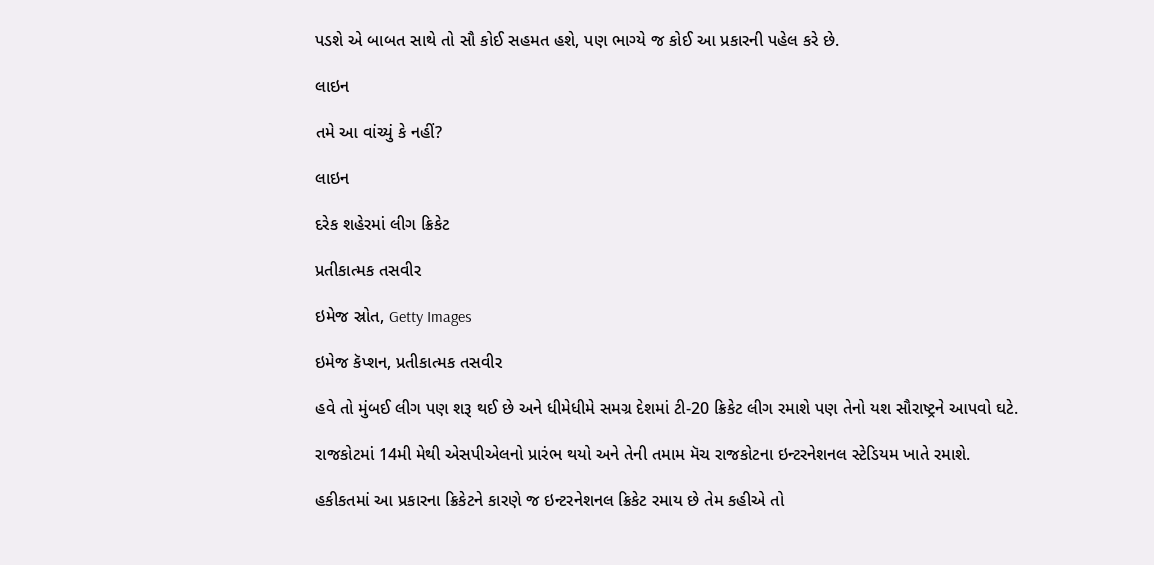પડશે એ બાબત સાથે તો સૌ કોઈ સહમત હશે, પણ ભાગ્યે જ કોઈ આ પ્રકારની પહેલ કરે છે.

લાઇન

તમે આ વાંચ્યું કે નહીં?

લાઇન

દરેક શહેરમાં લીગ ક્રિકેટ

પ્રતીકાત્મક તસવીર

ઇમેજ સ્રોત, Getty Images

ઇમેજ કૅપ્શન, પ્રતીકાત્મક તસવીર

હવે તો મુંબઈ લીગ પણ શરૂ થઈ છે અને ધીમેધીમે સમગ્ર દેશમાં ટી-20 ક્રિકેટ લીગ રમાશે પણ તેનો યશ સૌરાષ્ટ્રને આપવો ઘટે.

રાજકોટમાં 14મી મેથી એસપીએલનો પ્રારંભ થયો અને તેની તમામ મૅચ રાજકોટના ઇન્ટરનેશનલ સ્ટેડિયમ ખાતે રમાશે.

હકીકતમાં આ પ્રકારના ક્રિકેટને કારણે જ ઇન્ટરનેશનલ ક્રિકેટ રમાય છે તેમ કહીએ તો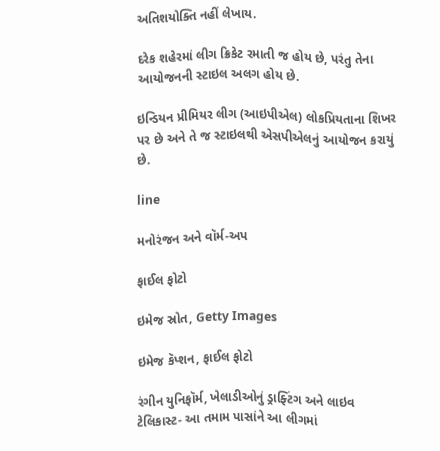અતિશયોક્તિ નહીં લેખાય.

દરેક શહેરમાં લીગ ક્રિકેટ રમાતી જ હોય છે, પરંતુ તેના આયોજનની સ્ટાઇલ અલગ હોય છે.

ઇન્ડિયન પ્રીમિયર લીગ (આઇપીએલ) લોકપ્રિયતાના શિખર પર છે અને તે જ સ્ટાઇલથી એસપીએલનું આયોજન કરાયું છે.

line

મનોરંજન અને વૉર્મ-અપ

ફાઈલ ફોટો

ઇમેજ સ્રોત, Getty Images

ઇમેજ કૅપ્શન, ફાઈલ ફોટો

રંગીન યુનિફૉર્મ, ખેલાડીઓનું ડ્રાફ્ટિંગ અને લાઇવ ટેલિકાસ્ટ- આ તમામ પાસાંને આ લીગમાં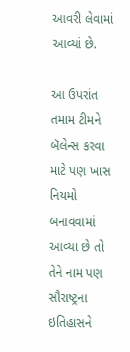આવરી લેવામાં આવ્યાં છે.

આ ઉપરાંત તમામ ટીમને બૅલેન્સ કરવા માટે પણ ખાસ નિયમો બનાવવામાં આવ્યા છે તો તેને નામ પણ સૌરાષ્ટ્રના ઇતિહાસને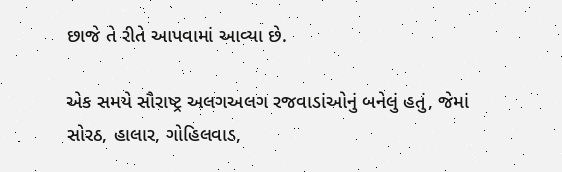છાજે તે રીતે આપવામાં આવ્યા છે.

એક સમયે સૌરાષ્ટ્ર અલગઅલગ રજવાડાંઓનું બનેલું હતું, જેમાં સોરઠ, હાલાર, ગોહિલવાડ,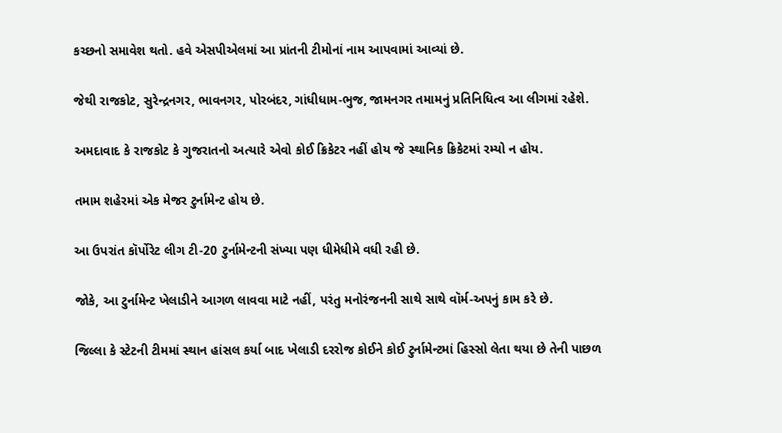કચ્છનો સમાવેશ થતો. હવે એસપીએલમાં આ પ્રાંતની ટીમોનાં નામ આપવામાં આવ્યાં છે.

જેથી રાજકોટ, સુરેન્દ્રનગર, ભાવનગર, પોરબંદર, ગાંધીધામ-ભુજ, જામનગર તમામનું પ્રતિનિધિત્વ આ લીગમાં રહેશે.

અમદાવાદ કે રાજકોટ કે ગુજરાતનો અત્યારે એવો કોઈ ક્રિકેટર નહીં હોય જે સ્થાનિક ક્રિકેટમાં રમ્યો ન હોય.

તમામ શહેરમાં એક મેજર ટુર્નામેન્ટ હોય છે.

આ ઉપરાંત કૉર્પોરેટ લીગ ટી-20 ટુર્નામેન્ટની સંખ્યા પણ ધીમેધીમે વધી રહી છે.

જોકે, આ ટુર્નામેન્ટ ખેલાડીને આગળ લાવવા માટે નહીં, પરંતુ મનોરંજનની સાથે સાથે વૉર્મ-અપનું કામ કરે છે.

જિલ્લા કે સ્ટેટની ટીમમાં સ્થાન હાંસલ કર્યા બાદ ખેલાડી દરરોજ કોઈને કોઈ ટુર્નામેન્ટમાં હિસ્સો લેતા થયા છે તેની પાછળ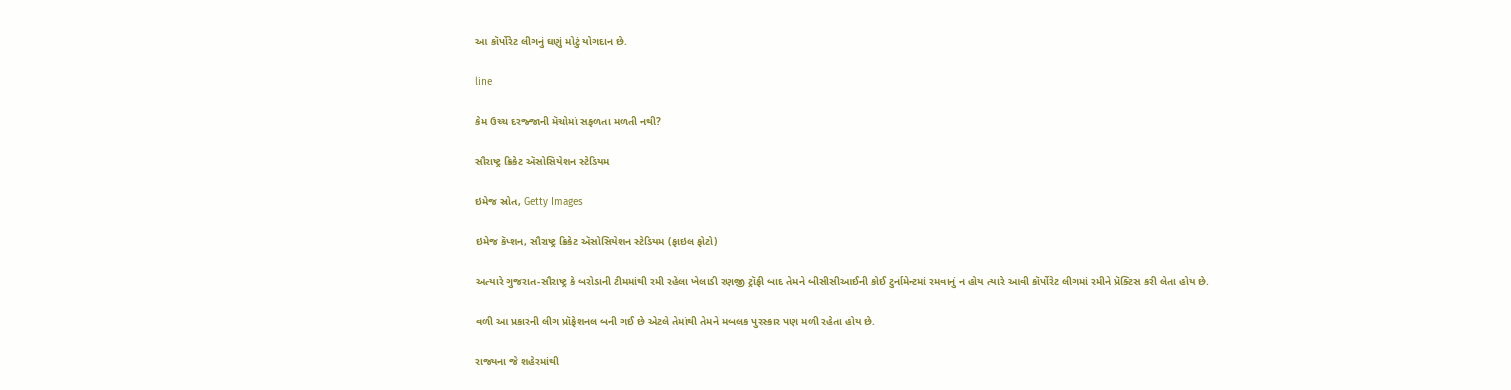આ કૉર્પોરેટ લીગનું ઘણું મોટું યોગદાન છે.

line

કેમ ઉચ્ચ દરજ્જાની મૅચોમાં સફળતા મળતી નથી?

સૌરાષ્ટ્ર ક્રિકેટ ઍસોસિયેશન સ્ટેડિયમ

ઇમેજ સ્રોત, Getty Images

ઇમેજ કૅપ્શન, સૌરાષ્ટ્ર ક્રિકેટ ઍસોસિયેશન સ્ટેડિયમ (ફાઇલ ફોટો)

અત્યારે ગુજરાત-સૌરાષ્ટ્ર કે બરોડાની ટીમમાંથી રમી રહેલા ખેલાડી રણજી ટ્રૉફી બાદ તેમને બીસીસીઆઈની કોઈ ટુર્નામેન્ટમાં રમવાનું ન હોય ત્યારે આવી કૉર્પોરેટ લીગમાં રમીને પ્રૅક્ટિસ કરી લેતા હોય છે.

વળી આ પ્રકારની લીગ પ્રૉફેશનલ બની ગઈ છે એટલે તેમાંથી તેમને મબલક પુરસ્કાર પણ મળી રહેતા હોય છે.

રાજ્યના જે શહેરમાંથી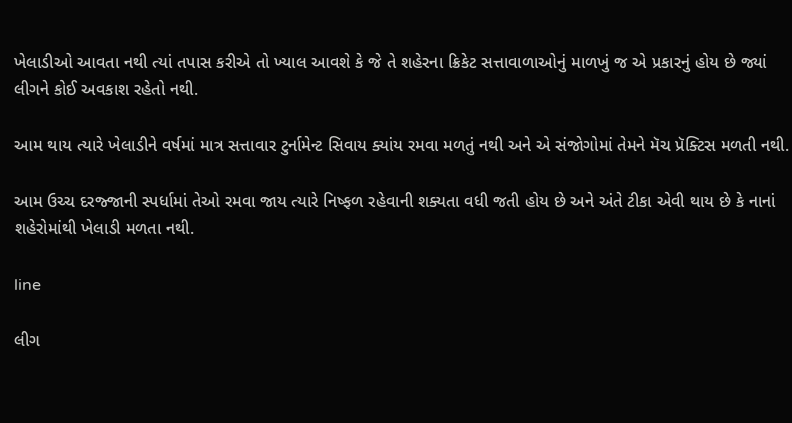ખેલાડીઓ આવતા નથી ત્યાં તપાસ કરીએ તો ખ્યાલ આવશે કે જે તે શહેરના ક્રિકેટ સત્તાવાળાઓનું માળખું જ એ પ્રકારનું હોય છે જ્યાં લીગને કોઈ અવકાશ રહેતો નથી.

આમ થાય ત્યારે ખેલાડીને વર્ષમાં માત્ર સત્તાવાર ટુર્નામેન્ટ સિવાય ક્યાંય રમવા મળતું નથી અને એ સંજોગોમાં તેમને મૅચ પ્રૅક્ટિસ મળતી નથી.

આમ ઉચ્ચ દરજ્જાની સ્પર્ધામાં તેઓ રમવા જાય ત્યારે નિષ્ફળ રહેવાની શક્યતા વધી જતી હોય છે અને અંતે ટીકા એવી થાય છે કે નાનાં શહેરોમાંથી ખેલાડી મળતા નથી.

line

લીગ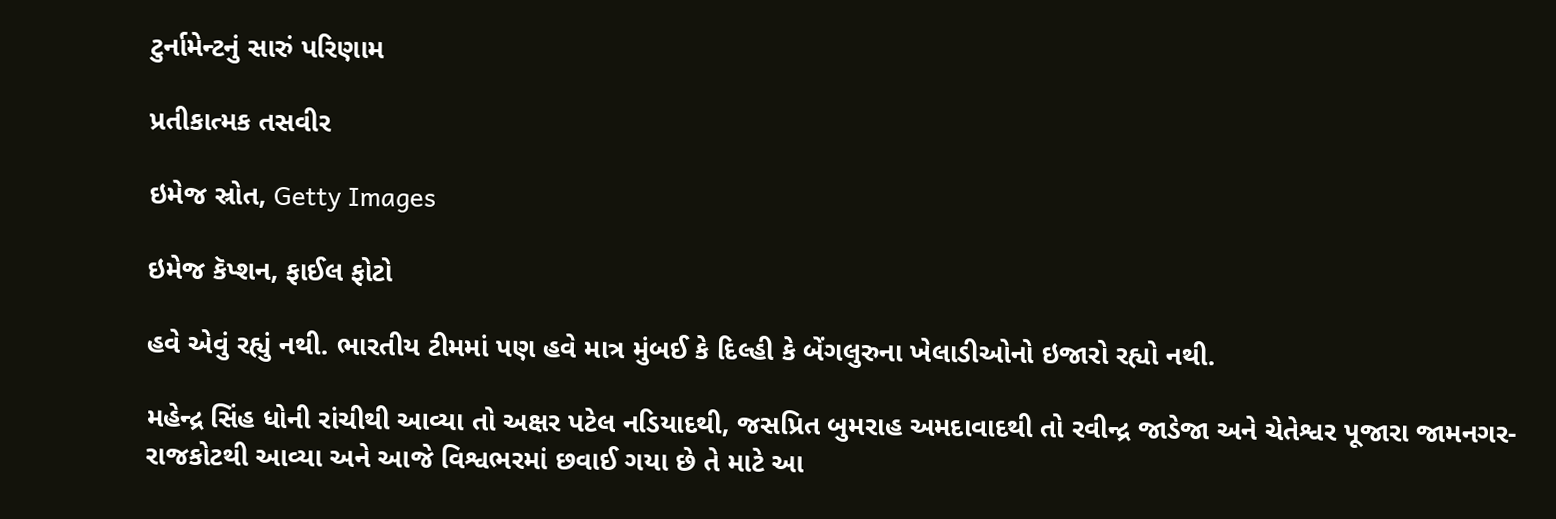ટુર્નામેન્ટનું સારું પરિણામ

પ્રતીકાત્મક તસવીર

ઇમેજ સ્રોત, Getty Images

ઇમેજ કૅપ્શન, ફાઈલ ફોટો

હવે એવું રહ્યું નથી. ભારતીય ટીમમાં પણ હવે માત્ર મુંબઈ કે દિલ્હી કે બેંગલુરુના ખેલાડીઓનો ઇજારો રહ્યો નથી.

મહેન્દ્ર સિંહ ધોની રાંચીથી આવ્યા તો અક્ષર પટેલ નડિયાદથી, જસપ્રિત બુમરાહ અમદાવાદથી તો રવીન્દ્ર જાડેજા અને ચેતેશ્વર પૂજારા જામનગર-રાજકોટથી આવ્યા અને આજે વિશ્વભરમાં છવાઈ ગયા છે તે માટે આ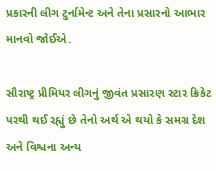પ્રકારની લીગ ટુર્નામેન્ટ અને તેના પ્રસારનો આભાર માનવો જોઈએ.

સૌરાષ્ટ્ર પ્રીમિયર લીગનું જીવંત પ્રસારણ સ્ટાર ક્રિકેટ પરથી થઈ રહ્યું છે તેનો અર્થ એ થયો કે સમગ્ર દેશ અને વિશ્વના અન્ય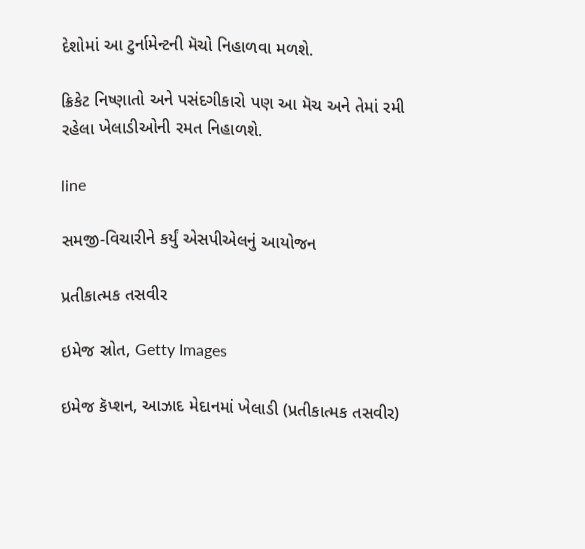દેશોમાં આ ટુર્નામેન્ટની મૅચો નિહાળવા મળશે.

ક્રિકેટ નિષ્ણાતો અને પસંદગીકારો પણ આ મૅચ અને તેમાં રમી રહેલા ખેલાડીઓની રમત નિહાળશે.

line

સમજી-વિચારીને કર્યું એસપીએલનું આયોજન

પ્રતીકાત્મક તસવીર

ઇમેજ સ્રોત, Getty Images

ઇમેજ કૅપ્શન, આઝાદ મેદાનમાં ખેલાડી (પ્રતીકાત્મક તસવીર)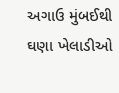અગાઉ મુંબઈથી ઘણા ખેલાડીઓ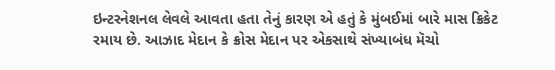ઇન્ટરનેશનલ લેવલે આવતા હતા તેનું કારણ એ હતું કે મુંબઈમાં બારે માસ ક્રિકેટ રમાય છે. આઝાદ મેદાન કે ક્રોસ મેદાન પર એકસાથે સંખ્યાબંધ મૅચો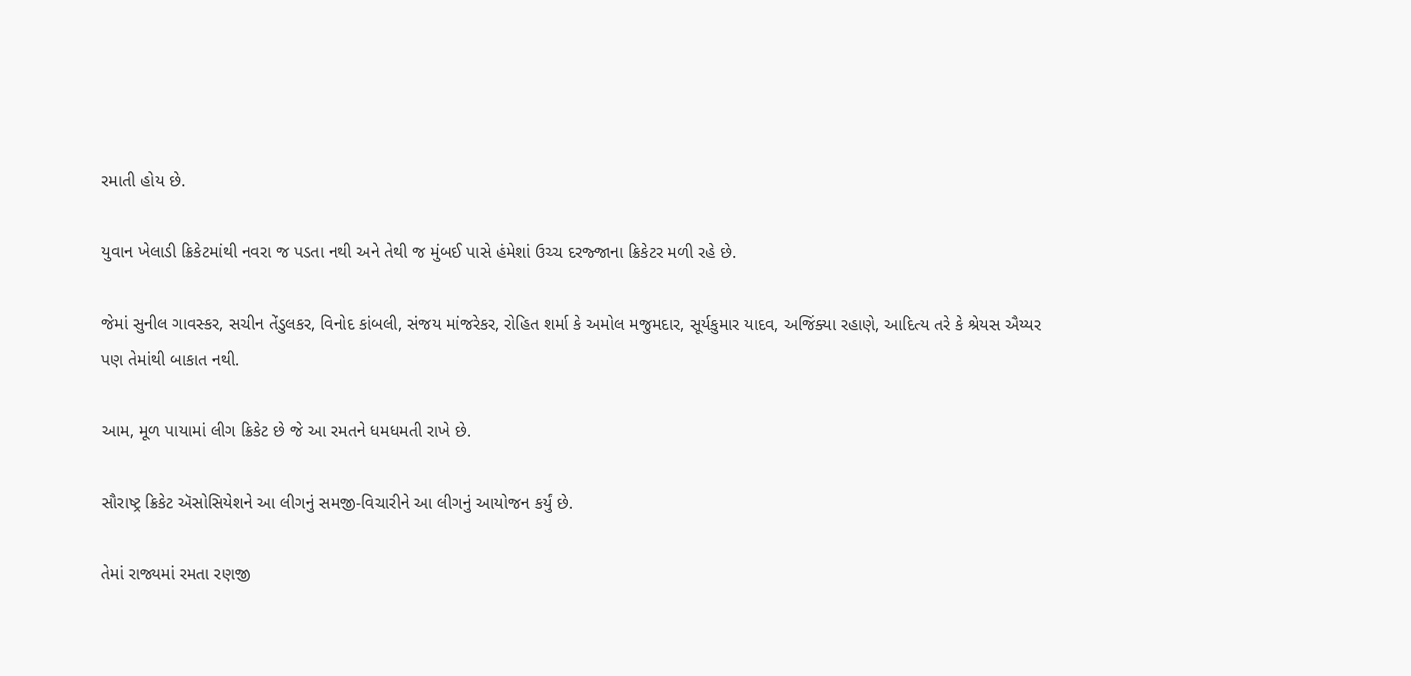રમાતી હોય છે.

યુવાન ખેલાડી ક્રિકેટમાંથી નવરા જ પડતા નથી અને તેથી જ મુંબઈ પાસે હંમેશાં ઉચ્ચ દરજ્જાના ક્રિકેટર મળી રહે છે.

જેમાં સુનીલ ગાવસ્કર, સચીન તેંડુલકર, વિનોદ કાંબલી, સંજય માંજરેકર, રોહિત શર્મા કે અમોલ મજુમદાર, સૂર્યકુમાર યાદવ, અજિંક્યા રહાણે, આદિત્ય તરે કે શ્રેયસ ઐય્યર પણ તેમાંથી બાકાત નથી.

આમ, મૂળ પાયામાં લીગ ક્રિકેટ છે જે આ રમતને ધમધમતી રાખે છે.

સૌરાષ્ટ્ર ક્રિકેટ ઍસોસિયેશને આ લીગનું સમજી-વિચારીને આ લીગનું આયોજન કર્યું છે.

તેમાં રાજ્યમાં રમતા રણજી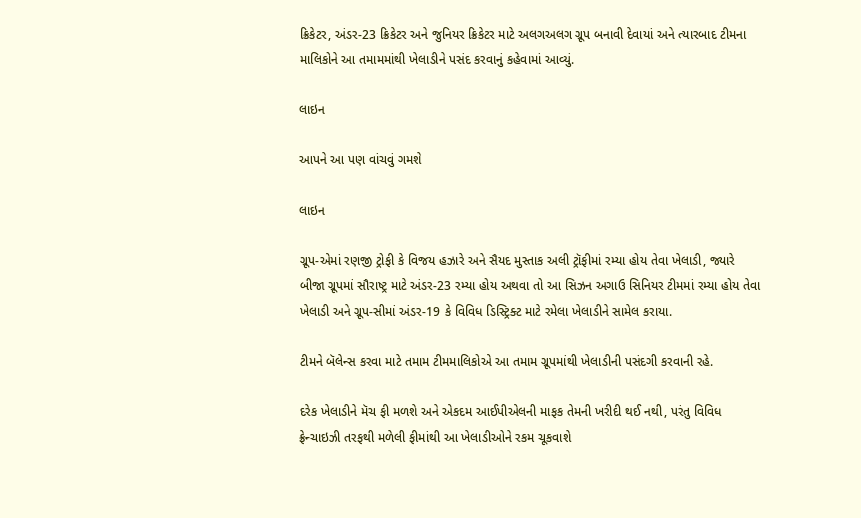ક્રિકેટર, અંડર-23 ક્રિકેટર અને જુનિયર ક્રિકેટર માટે અલગઅલગ ગ્રૂપ બનાવી દેવાયાં અને ત્યારબાદ ટીમના માલિકોને આ તમામમાંથી ખેલાડીને પસંદ કરવાનું કહેવામાં આવ્યું.

લાઇન

આપને આ પણ વાંચવું ગમશે

લાઇન

ગ્રૂપ-એમાં રણજી ટ્રોફી કે વિજય હઝારે અને સૈયદ મુસ્તાક અલી ટ્રૉફીમાં રમ્યા હોય તેવા ખેલાડી, જ્યારે બીજા ગ્રૂપમાં સૌરાષ્ટ્ર માટે અંડર-23 રમ્યા હોય અથવા તો આ સિઝન અગાઉ સિનિયર ટીમમાં રમ્યા હોય તેવા ખેલાડી અને ગ્રૂપ-સીમાં અંડર-19 કે વિવિધ ડિસ્ટ્રિક્ટ માટે રમેલા ખેલાડીને સામેલ કરાયા.

ટીમને બૅલેન્સ કરવા માટે તમામ ટીમમાલિકોએ આ તમામ ગ્રૂપમાંથી ખેલાડીની પસંદગી કરવાની રહે.

દરેક ખેલાડીને મૅચ ફી મળશે અને એકદમ આઈપીએલની માફક તેમની ખરીદી થઈ નથી, પરંતુ વિવિધ ફ્રેન્ચાઇઝી તરફથી મળેલી ફીમાંથી આ ખેલાડીઓને રકમ ચૂકવાશે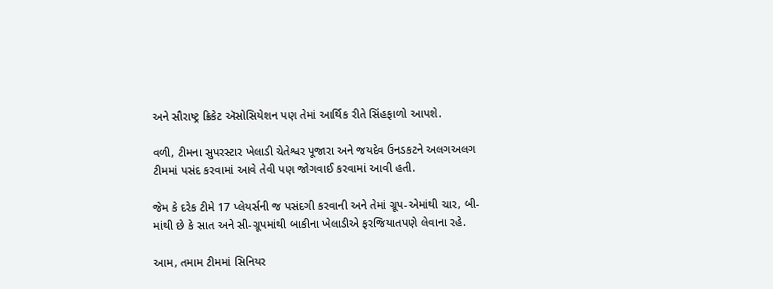અને સૌરાષ્ટ્ર ક્રિકેટ ઍસોસિયેશન પણ તેમાં આર્થિક રીતે સિંહફાળો આપશે.

વળી, ટીમના સુપરસ્ટાર ખેલાડી ચેતેશ્વર પૂજારા અને જયદેવ ઉનડકટને અલગઅલગ ટીમમાં પસંદ કરવામાં આવે તેવી પણ જોગવાઈ કરવામાં આવી હતી.

જેમ કે દરેક ટીમે 17 પ્લેયર્સની જ પસંદગી કરવાની અને તેમાં ગ્રૂપ-એમાંથી ચાર, બી-માંથી છે કે સાત અને સી-ગ્રૂપમાંથી બાકીના ખેલાડીએ ફરજિયાતપણે લેવાના રહે.

આમ, તમામ ટીમમાં સિનિયર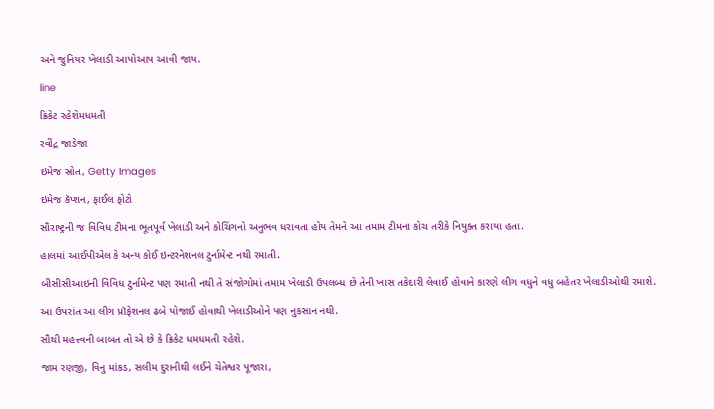અને જુનિયર ખેલાડી આપોઆપ આવી જાય.

line

ક્રિકેટ રહેશેમધમતી

રવીંદ્ર જાડેજા

ઇમેજ સ્રોત, Getty Images

ઇમેજ કૅપ્શન, ફાઈલ ફોટો

સૌરાષ્ટ્રની જ વિવિધ ટીમના ભૂતપૂર્વ ખેલાડી અને કોચિંગનો અનુભવ ધરાવતા હોય તેમને આ તમામ ટીમના કોચ તરીકે નિયુક્ત કરાયા હતા.

હાલમાં આઈપીએલ કે અન્ય કોઈ ઇન્ટરનેશનલ ટુર્નામેન્ટ નથી રમાતી.

બીસીસીઆઇની વિવિધ ટુર્નામેન્ટ પણ રમાતી નથી તે સંજોગોમાં તમામ ખેલાડી ઉપલબ્ધ છે તેની ખાસ તકેદારી લેવાઈ હોવાને કારણે લીગ વધુને વધુ બહેતર ખેલાડીઓથી રમાશે.

આ ઉપરાંત આ લીગ પ્રૉફેશનલ ઢબે યોજાઈ હોવાથી ખેલાડીઓને પણ નુકસાન નથી.

સૌથી મહત્ત્વની બાબત તો એ છે કે ક્રિકેટ ધમધમતી રહેશે.

જામ રણજી, વિનુ માંકડ, સલીમ દુરાનીથી લઈને ચેતેશ્વર પૂજારા,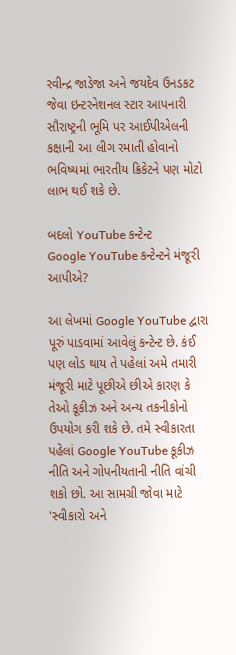રવીન્દ્ર જાડેજા અને જયદેવ ઉનડકટ જેવા ઇન્ટરનેશનલ સ્ટાર આપનારી સૌરાષ્ટ્રની ભૂમિ પર આઈપીએલની કક્ષાની આ લીગ રમાતી હોવાનો ભવિષ્યમાં ભારતીય ક્રિકેટને પણ મોટો લાભ થઈ શકે છે.

બદલો YouTube કન્ટેન્ટ
Google YouTube કન્ટેન્ટને મંજૂરી આપીએ?

આ લેખમાં Google YouTube દ્વારા પૂરું પાડવામાં આવેલું કન્ટેન્ટ છે. કંઈ પણ લોડ થાય તે પહેલાં અમે તમારી મંજૂરી માટે પૂછીએ છીએ કારણ કે તેઓ કૂકીઝ અને અન્ય તકનીકોનો ઉપયોગ કરી શકે છે. તમે સ્વીકારતા પહેલાં Google YouTube કૂકીઝ નીતિ અને ગોપનીયતાની નીતિ વાંચી શકો છો. આ સામગ્રી જોવા માટે 'સ્વીકારો અને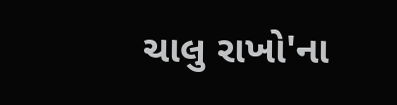ચાલુ રાખો'ના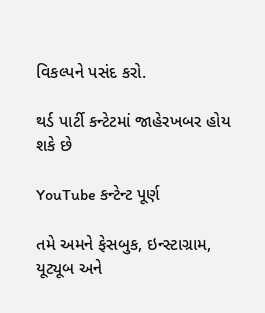વિકલ્પને પસંદ કરો.

થર્ડ પાર્ટી કન્ટેટમાં જાહેરખબર હોય શકે છે

YouTube કન્ટેન્ટ પૂર્ણ

તમે અમને ફેસબુક, ઇન્સ્ટાગ્રામ, યૂટ્યૂબ અને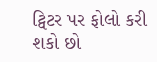ટ્વિટર પર ફોલો કરી શકો છો